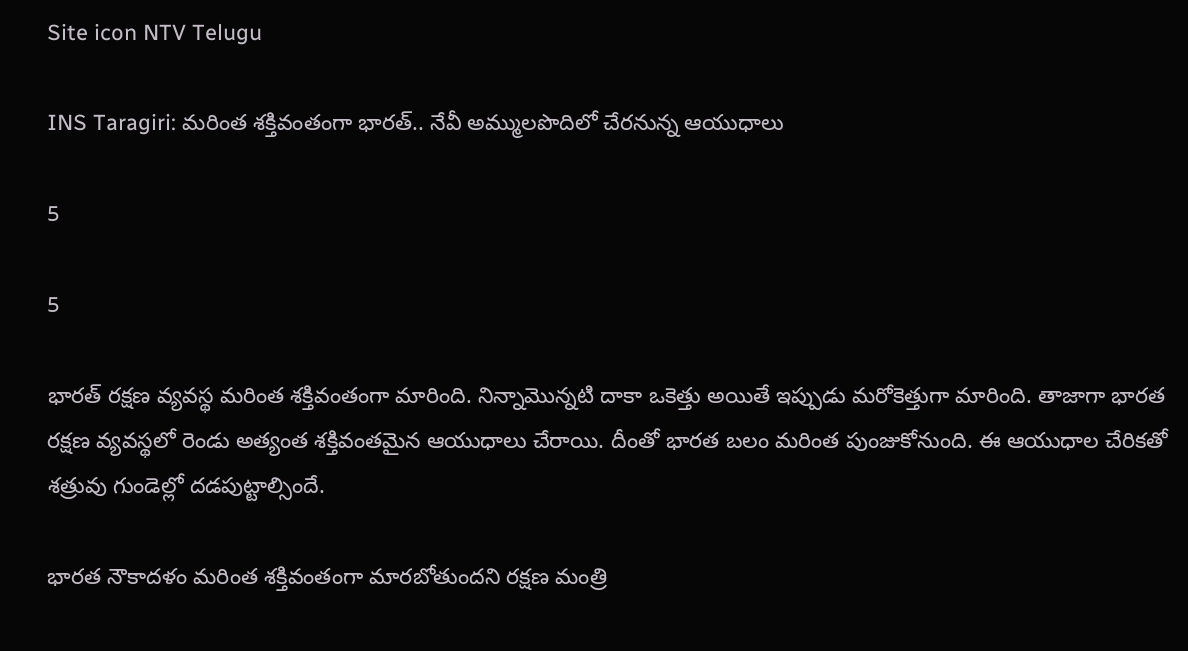Site icon NTV Telugu

INS Taragiri: మరింత శక్తివంతంగా భారత్.. నేవీ అమ్ములపొదిలో చేరనున్న ఆయుధాలు

5

5

భారత్ రక్షణ వ్యవస్థ మరింత శక్తివంతంగా మారింది. నిన్నామొన్నటి దాకా ఒకెత్తు అయితే ఇప్పుడు మరోకెత్తుగా మారింది. తాజాగా భారత రక్షణ వ్యవస్థలో రెండు అత్యంత శక్తివంతమైన ఆయుధాలు చేరాయి. దీంతో భారత బలం మరింత పుంజుకోనుంది. ఈ ఆయుధాల చేరికతో శత్రువు గుండెల్లో దడపుట్టాల్సిందే.

భారత నౌకాదళం మరింత శక్తివంతంగా మారబోతుందని రక్షణ మంత్రి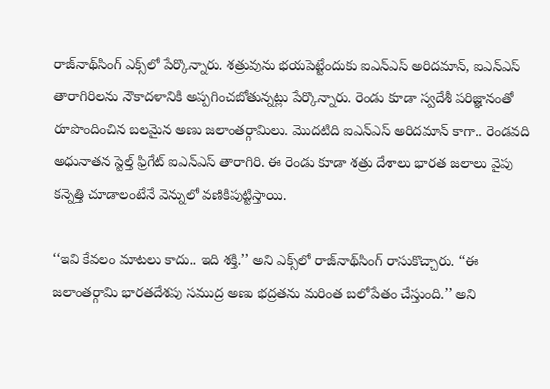రాజ్‌నాథ్‌సింగ్ ఎక్స్‌లో పేర్కొన్నారు. శత్రువును భయపెట్టేందుకు ఐఎన్ఎస్ అరిదమాన్, ఐఎన్ఎస్ తారాగిరిలను నౌకాదళానికి అప్పగించబోతున్నట్లు పేర్కొన్నారు. రెండు కూడా స్వదేశీ పరిజ్ఞానంతో రూపొందించిన బలమైన అణు జలాంతర్గామి‌లు. మొదటిది ఐఎన్ఎస్ అరిదమాన్ కాగా.. రెండవది అధునాతన స్టెల్త్ ఫ్రిగేట్ ఐఎన్ఎస్ తారాగిరి. ఈ రెండు కూడా శత్రు దేశాలు భారత జలాలు వైపు కన్నెత్తి చూడాలంటేనే వెన్నులో వణికిపుట్టిస్తాయి.

‘‘ఇవి కేవలం మాటలు కాదు.. ఇది శక్తి.’’ అని ఎక్స్‌లో రాజ్‌నాథ్‌సింగ్ రాసుకొచ్చారు. ‘‘ఈ జలాంతర్గామి భారతదేశపు సముద్ర అణు భద్రతను మరింత బలోపేతం చేస్తుంది.’’ అని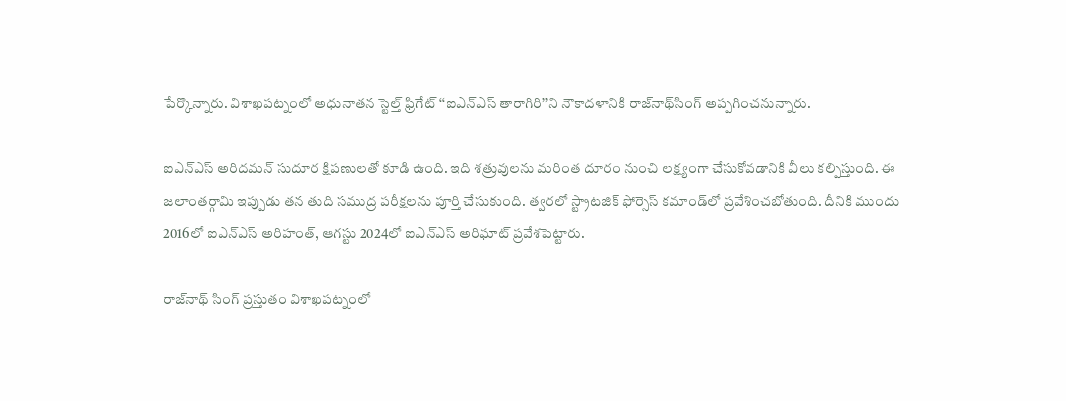పేర్కొన్నారు. విశాఖపట్నంలో అధునాతన స్టెల్త్ ఫ్రిగేట్ ‘‘ఐఎన్ఎస్ తారాగిరి’’ని నౌకాదళానికి రాజ్‌నాథ్‌సింగ్ అప్పగించనున్నారు.

ఐఎన్ఎస్ అరిదమన్ సుదూర క్షిపణులతో కూడి ఉంది. ఇది శత్రువులను మరింత దూరం నుంచి లక్ష్యంగా చేసుకోవడానికి వీలు కల్పిస్తుంది. ఈ జలాంతర్గామి ఇప్పుడు తన తుది సముద్ర పరీక్షలను పూర్తి చేసుకుంది. త్వరలో స్ట్రాటజిక్ ఫోర్సెస్ కమాండ్‌లో ప్రవేశించబోతుంది. దీనికి ముందు 2016లో ఐఎన్ఎస్ అరిహంత్, ఆగస్టు 2024లో ఐఎన్ఎస్ అరిఘాట్ ప్రవేశపెట్టారు.

రాజ్‌నాథ్ సింగ్ ప్రస్తుతం విశాఖపట్నంలో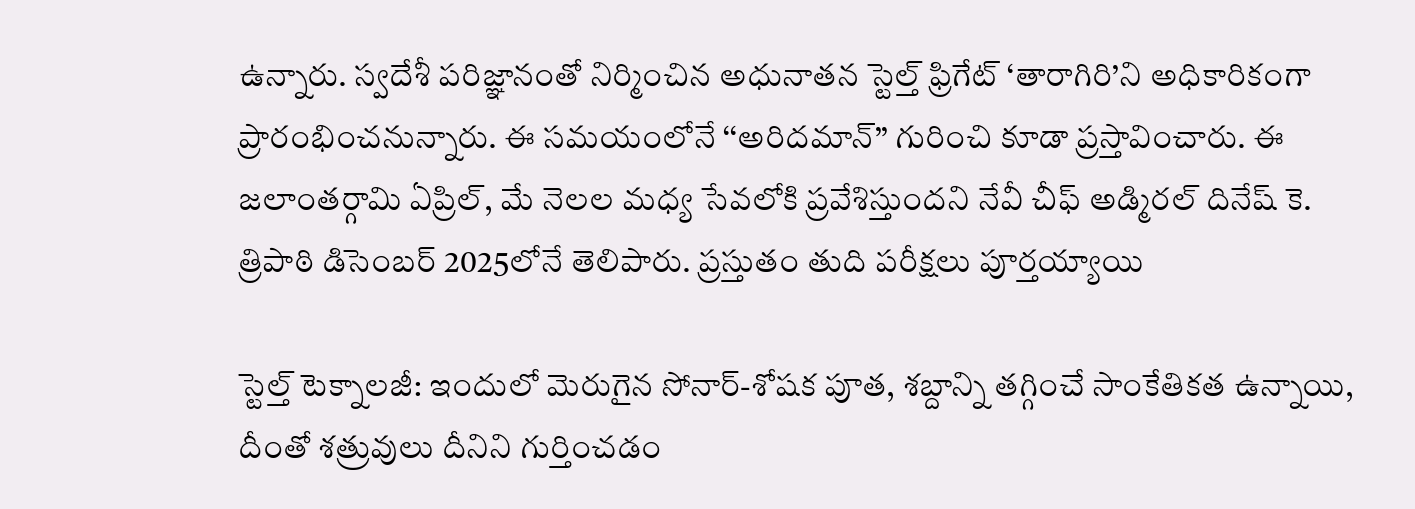ఉన్నారు. స్వదేశీ పరిజ్ఞానంతో నిర్మించిన అధునాతన స్టెల్త్ ఫ్రిగేట్ ‘తారాగిరి’ని అధికారికంగా ప్రారంభించనున్నారు. ఈ సమయంలోనే ‘‘అరిదమాన్’’ గురించి కూడా ప్రస్తావించారు. ఈ జలాంతర్గామి ఏప్రిల్, మే నెలల మధ్య సేవలోకి ప్రవేశిస్తుందని నేవీ చీఫ్ అడ్మిరల్ దినేష్ కె. త్రిపాఠి డిసెంబర్ 2025లోనే తెలిపారు. ప్రస్తుతం తుది పరీక్షలు పూర్తయ్యాయి

స్టెల్త్ టెక్నాలజీ: ఇందులో మెరుగైన సోనార్-శోషక పూత, శబ్దాన్ని తగ్గించే సాంకేతికత ఉన్నాయి, దీంతో శత్రువులు దీనిని గుర్తించడం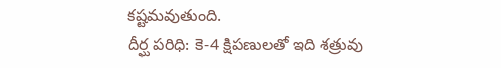కష్టమవుతుంది.
దీర్ఘ పరిధి: కె-4 క్షిపణులతో ఇది శత్రువు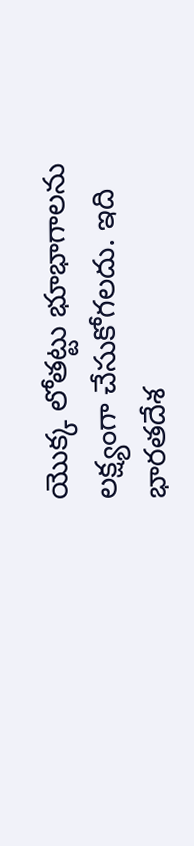యొక్క లోతట్టు భూభాగాలను లక్ష్యంగా చేసుకోగలదు. ఇది భారతదేశ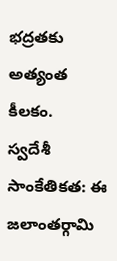భద్రతకు అత్యంత కీలకం.
స్వదేశీ సాంకేతికత: ఈ జలాంతర్గామి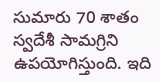సుమారు 70 శాతం స్వదేశీ సామగ్రిని ఉపయోగిస్తుంది. ఇది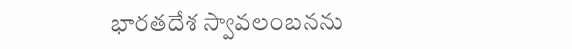భారతదేశ స్వావలంబనను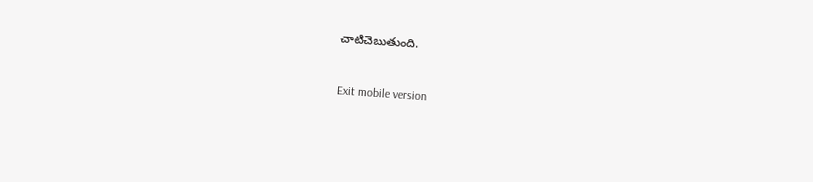చాటిచెబుతుంది.



Exit mobile version